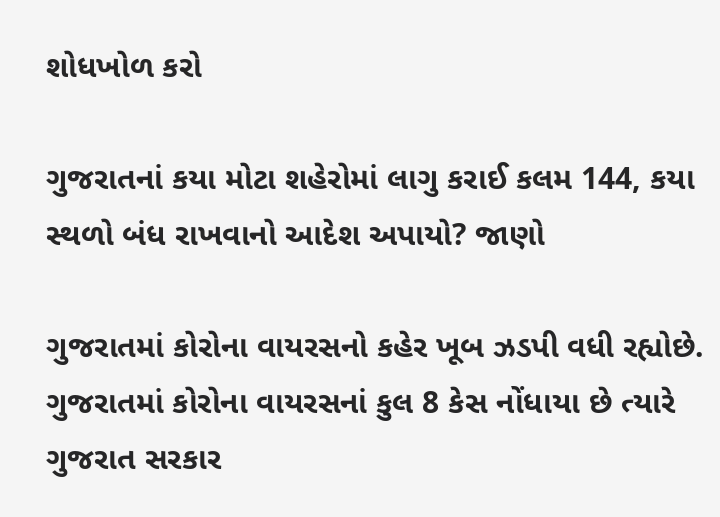શોધખોળ કરો

ગુજરાતનાં કયા મોટા શહેરોમાં લાગુ કરાઈ કલમ 144, કયા સ્થળો બંધ રાખવાનો આદેશ અપાયો? જાણો

ગુજરાતમાં કોરોના વાયરસનો કહેર ખૂબ ઝડપી વધી રહ્યોછે. ગુજરાતમાં કોરોના વાયરસનાં કુલ 8 કેસ નોંધાયા છે ત્યારે ગુજરાત સરકાર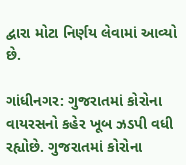દ્વારા મોટા નિર્ણય લેવામાં આવ્યો છે.

ગાંધીનગર: ગુજરાતમાં કોરોના વાયરસનો કહેર ખૂબ ઝડપી વધી રહ્યોછે. ગુજરાતમાં કોરોના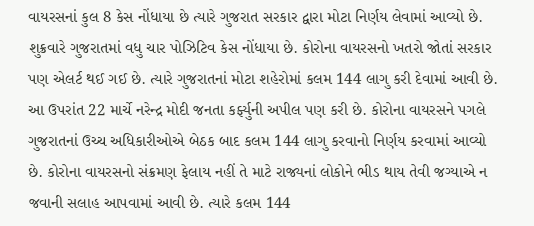વાયરસનાં કુલ 8 કેસ નોંધાયા છે ત્યારે ગુજરાત સરકાર દ્વારા મોટા નિર્ણય લેવામાં આવ્યો છે. શુક્રવારે ગુજરાતમાં વધુ ચાર પોઝિટિવ કેસ નોંધાયા છે. કોરોના વાયરસનો ખતરો જોતાં સરકાર પણ એલર્ટ થઈ ગઈ છે. ત્યારે ગુજરાતનાં મોટા શહેરોમાં કલમ 144 લાગુ કરી દેવામાં આવી છે. આ ઉપરાંત 22 માર્ચે નરેન્દ્ર મોદી જનતા કર્ફ્યુની અપીલ પણ કરી છે. કોરોના વાયરસને પગલે ગુજરાતનાં ઉચ્ચ અધિકારીઓએ બેઠક બાદ કલમ 144 લાગુ કરવાનો નિર્ણય કરવામાં આવ્યો છે. કોરોના વાયરસનો સંક્રમણ ફેલાય નહીં તે માટે રાજ્યનાં લોકોને ભીડ થાય તેવી જગ્યાએ ન જવાની સલાહ આપવામાં આવી છે. ત્યારે કલમ 144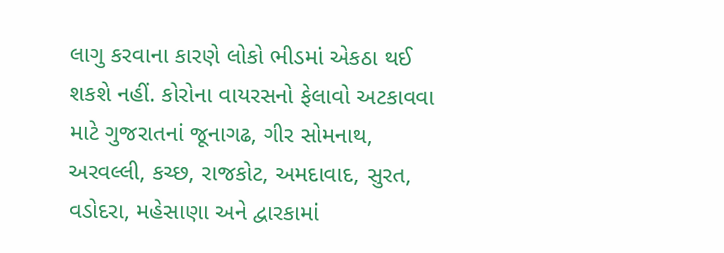લાગુ કરવાના કારણે લોકો ભીડમાં એકઠા થઈ શકશે નહીં. કોરોના વાયરસનો ફેલાવો અટકાવવા માટે ગુજરાતનાં જૂનાગઢ, ગીર સોમનાથ, અરવલ્લી, કચ્છ, રાજકોટ, અમદાવાદ, સુરત, વડોદરા, મહેસાણા અને દ્વારકામાં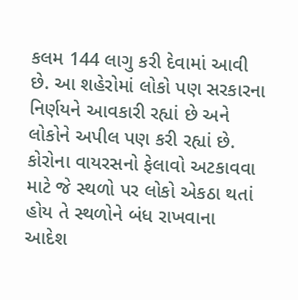કલમ 144 લાગુ કરી દેવામાં આવી છે. આ શહેરોમાં લોકો પણ સરકારના નિર્ણયને આવકારી રહ્યાં છે અને લોકોને અપીલ પણ કરી રહ્યાં છે. કોરોના વાયરસનો ફેલાવો અટકાવવા માટે જે સ્થળો પર લોકો એકઠા થતાં હોય તે સ્થળોને બંધ રાખવાના આદેશ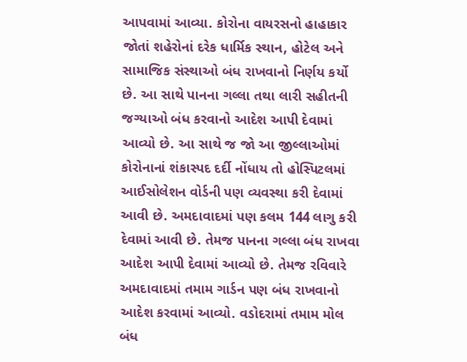આપવામાં આવ્યા. કોરોના વાયરસનો હાહાકાર જોતાં શહેરોનાં દરેક ધાર્મિક સ્થાન, હોટેલ અને સામાજિક સંસ્થાઓ બંધ રાખવાનો નિર્ણય કર્યો છે. આ સાથે પાનના ગલ્લા તથા લારી સહીતની જગ્યાઓ બંધ કરવાનો આદેશ આપી દેવામાં આવ્યો છે. આ સાથે જ જો આ જીલ્લાઓમાં કોરોનાનાં શંકાસ્પદ દર્દી નોંધાય તો હોસ્પિટલમાં આઈસોલેશન વોર્ડની પણ વ્યવસ્થા કરી દેવામાં આવી છે. અમદાવાદમાં પણ કલમ 144 લાગુ કરી દેવામાં આવી છે. તેમજ પાનના ગલ્લા બંધ રાખવા આદેશ આપી દેવામાં આવ્યો છે. તેમજ રવિવારે અમદાવાદમાં તમામ ગાર્ડન પણ બંધ રાખવાનો આદેશ કરવામાં આવ્યો. વડોદરામાં તમામ મોલ બંધ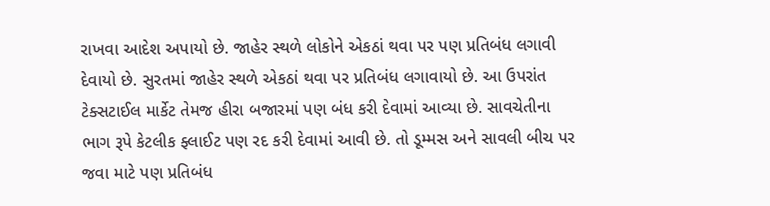રાખવા આદેશ અપાયો છે. જાહેર સ્થળે લોકોને એકઠાં થવા પર પણ પ્રતિબંધ લગાવી દેવાયો છે. સુરતમાં જાહેર સ્થળે એકઠાં થવા પર પ્રતિબંધ લગાવાયો છે. આ ઉપરાંત ટેક્સટાઈલ માર્કેટ તેમજ હીરા બજારમાં પણ બંધ કરી દેવામાં આવ્યા છે. સાવચેતીના ભાગ રૂપે કેટલીક ફ્લાઈટ પણ રદ કરી દેવામાં આવી છે. તો ડૂમ્મસ અને સાવલી બીચ પર જવા માટે પણ પ્રતિબંધ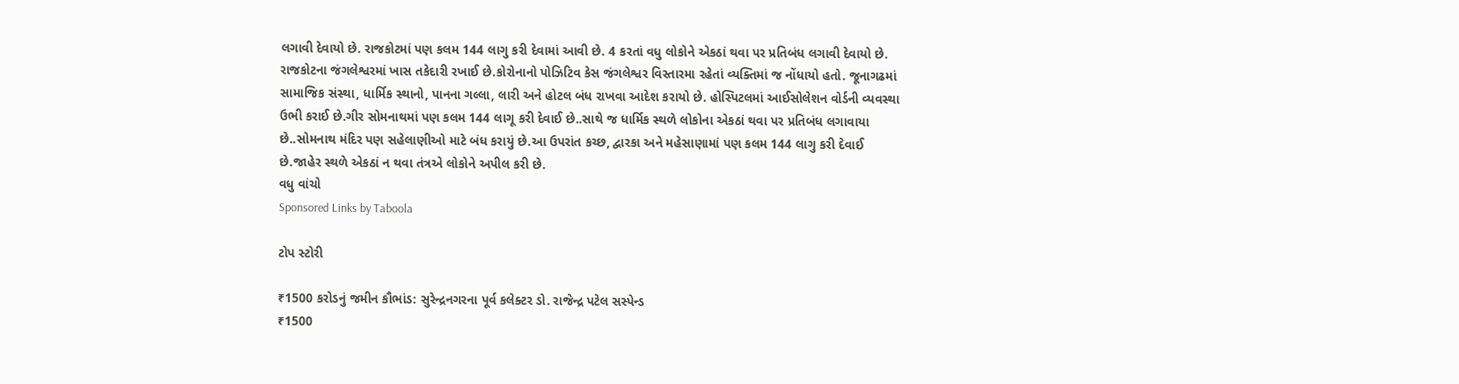લગાવી દેવાયો છે. રાજકોટમાં પણ કલમ 144 લાગુ કરી દેવામાં આવી છે. 4 કરતાં વધુ લોકોને એકઠાં થવા પર પ્રતિબંધ લગાવી દેવાયો છે. રાજકોટના જંગલેશ્વરમાં ખાસ તકેદારી રખાઈ છે.કોરોનાનો પોઝિટિવ કેસ જંગલેશ્વર વિસ્તારમા રહેતાં વ્યક્તિમાં જ નોંધાયો હતો. જૂનાગઢમાં સામાજિક સંસ્થા, ધાર્મિક સ્થાનો, પાનના ગલ્લા, લારી અને હોટલ બંધ રાખવા આદેશ કરાયો છે. હોસ્પિટલમાં આઈસોલેશન વોર્ડની વ્યવસ્થા ઉભી કરાઈ છે.ગીર સોમનાથમાં પણ કલમ 144 લાગૂ કરી દેવાઈ છે..સાથે જ ધાર્મિક સ્થળે લોકોના એકઠાં થવા પર પ્રતિબંધ લગાવાયા છે..સોમનાથ મંદિર પણ સહેલાણીઓ માટે બંધ કરાયું છે.આ ઉપરાંત કચ્છ, દ્વારકા અને મહેસાણામાં પણ કલમ 144 લાગુ કરી દેવાઈ છે.જાહેર સ્થળે એકઠાં ન થવા તંત્રએ લોકોને અપીલ કરી છે.
વધુ વાંચો
Sponsored Links by Taboola

ટોપ સ્ટોરી

₹1500 કરોડનું જમીન કૌભાંડ: સુરેન્દ્રનગરના પૂર્વ કલેક્ટર ડો. રાજેન્દ્ર પટેલ સસ્પેન્ડ
₹1500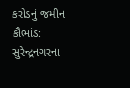કરોડનું જમીન કૌભાંડ: સુરેન્દ્રનગરના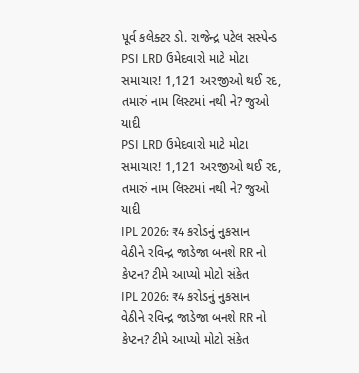પૂર્વ કલેક્ટર ડો. રાજેન્દ્ર પટેલ સસ્પેન્ડ
PSI LRD ઉમેદવારો માટે મોટા સમાચાર! 1,121 અરજીઓ થઈ રદ, તમારું નામ લિસ્ટમાં નથી ને? જુઓ યાદી
PSI LRD ઉમેદવારો માટે મોટા સમાચાર! 1,121 અરજીઓ થઈ રદ, તમારું નામ લિસ્ટમાં નથી ને? જુઓ યાદી
IPL 2026: ₹4 કરોડનું નુકસાન વેઠીને રવિન્દ્ર જાડેજા બનશે RR નો કેપ્ટન? ટીમે આપ્યો મોટો સંકેત
IPL 2026: ₹4 કરોડનું નુકસાન વેઠીને રવિન્દ્ર જાડેજા બનશે RR નો કેપ્ટન? ટીમે આપ્યો મોટો સંકેત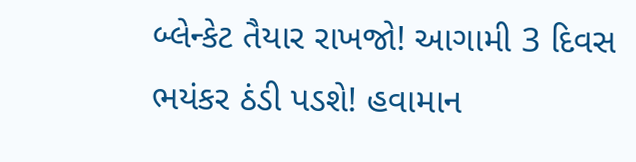બ્લેન્કેટ તૈયાર રાખજો! આગામી 3 દિવસ ભયંકર ઠંડી પડશે! હવામાન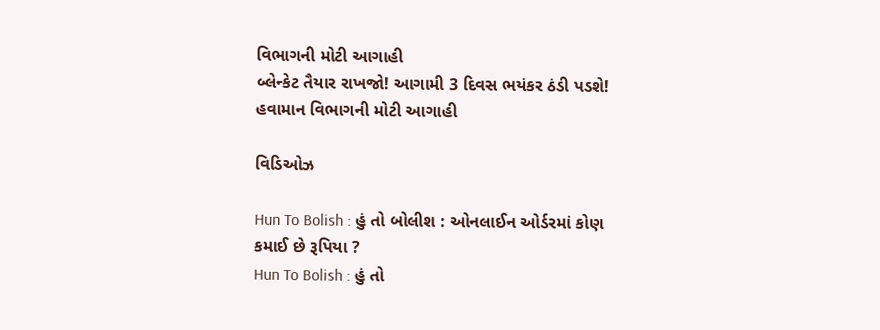વિભાગની મોટી આગાહી
બ્લેન્કેટ તૈયાર રાખજો! આગામી 3 દિવસ ભયંકર ઠંડી પડશે! હવામાન વિભાગની મોટી આગાહી

વિડિઓઝ

Hun To Bolish : હું તો બોલીશ : ઓનલાઈન ઓર્ડરમાં કોણ કમાઈ છે રૂપિયા ?
Hun To Bolish : હું તો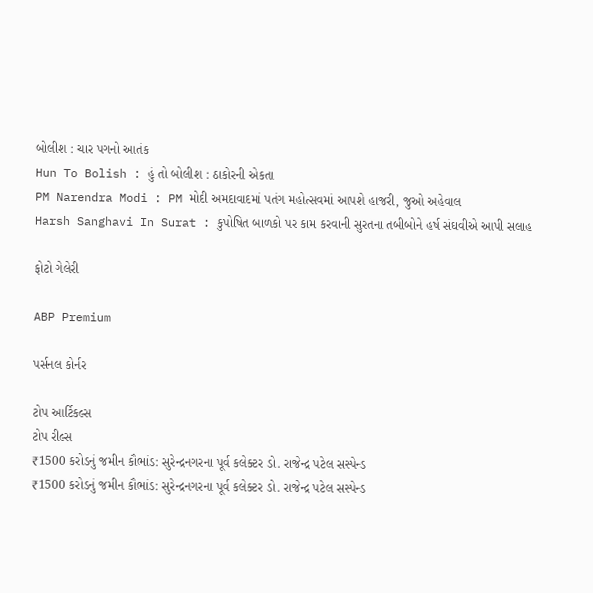બોલીશ : ચાર પગનો આતંક
Hun To Bolish : હું તો બોલીશ : ઠાકોરની એકતા
PM Narendra Modi : PM મોદી અમદાવાદમાં પતંગ મહોત્સવમાં આપશે હાજરી, જુઓ અહેવાલ
Harsh Sanghavi In Surat : કુપોષિત બાળકો પર કામ કરવાની સુરતના તબીબોને હર્ષ સંઘવીએ આપી સલાહ

ફોટો ગેલેરી

ABP Premium

પર્સનલ કોર્નર

ટોપ આર્ટિકલ્સ
ટોપ રીલ્સ
₹1500 કરોડનું જમીન કૌભાંડ: સુરેન્દ્રનગરના પૂર્વ કલેક્ટર ડો. રાજેન્દ્ર પટેલ સસ્પેન્ડ
₹1500 કરોડનું જમીન કૌભાંડ: સુરેન્દ્રનગરના પૂર્વ કલેક્ટર ડો. રાજેન્દ્ર પટેલ સસ્પેન્ડ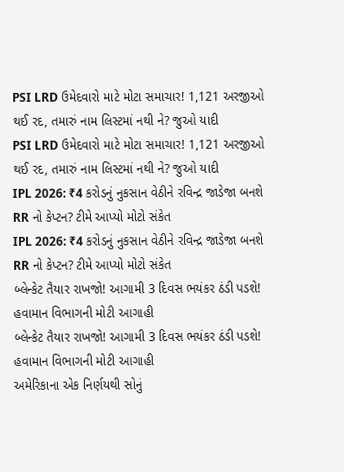PSI LRD ઉમેદવારો માટે મોટા સમાચાર! 1,121 અરજીઓ થઈ રદ, તમારું નામ લિસ્ટમાં નથી ને? જુઓ યાદી
PSI LRD ઉમેદવારો માટે મોટા સમાચાર! 1,121 અરજીઓ થઈ રદ, તમારું નામ લિસ્ટમાં નથી ને? જુઓ યાદી
IPL 2026: ₹4 કરોડનું નુકસાન વેઠીને રવિન્દ્ર જાડેજા બનશે RR નો કેપ્ટન? ટીમે આપ્યો મોટો સંકેત
IPL 2026: ₹4 કરોડનું નુકસાન વેઠીને રવિન્દ્ર જાડેજા બનશે RR નો કેપ્ટન? ટીમે આપ્યો મોટો સંકેત
બ્લેન્કેટ તૈયાર રાખજો! આગામી 3 દિવસ ભયંકર ઠંડી પડશે! હવામાન વિભાગની મોટી આગાહી
બ્લેન્કેટ તૈયાર રાખજો! આગામી 3 દિવસ ભયંકર ઠંડી પડશે! હવામાન વિભાગની મોટી આગાહી
અમેરિકાના એક નિર્ણયથી સોનું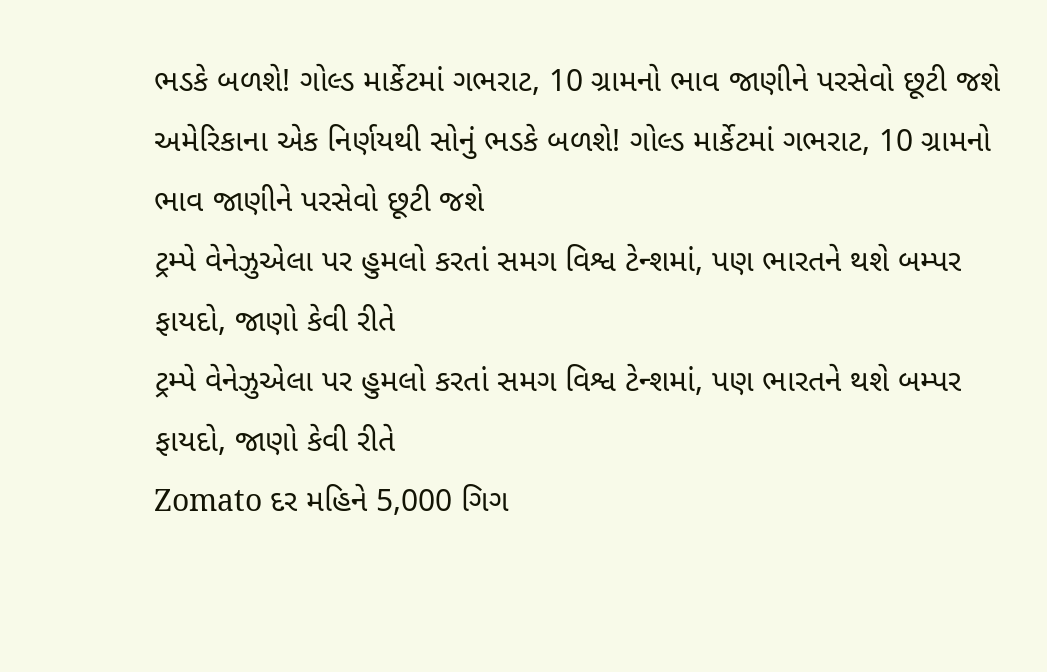ભડકે બળશે! ગોલ્ડ માર્કેટમાં ગભરાટ, 10 ગ્રામનો ભાવ જાણીને પરસેવો છૂટી જશે
અમેરિકાના એક નિર્ણયથી સોનું ભડકે બળશે! ગોલ્ડ માર્કેટમાં ગભરાટ, 10 ગ્રામનો ભાવ જાણીને પરસેવો છૂટી જશે
ટ્રમ્પે વેનેઝુએલા પર હુમલો કરતાં સમગ વિશ્વ ટેન્શમાં, પણ ભારતને થશે બમ્પર ફાયદો, જાણો કેવી રીતે
ટ્રમ્પે વેનેઝુએલા પર હુમલો કરતાં સમગ વિશ્વ ટેન્શમાં, પણ ભારતને થશે બમ્પર ફાયદો, જાણો કેવી રીતે
Zomato દર મહિને 5,000 ગિગ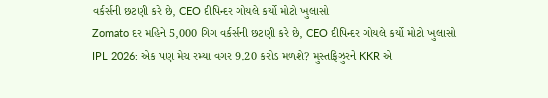વર્કર્સની છટણી કરે છે, CEO દીપિન્દર ગોયલે કર્યો મોટો ખુલાસો
Zomato દર મહિને 5,000 ગિગ વર્કર્સની છટણી કરે છે, CEO દીપિન્દર ગોયલે કર્યો મોટો ખુલાસો
IPL 2026: એક પણ મેચ રમ્યા વગર 9.20 કરોડ મળશે? મુસ્તફિઝુરને KKR એ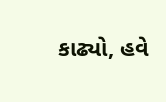કાઢ્યો, હવે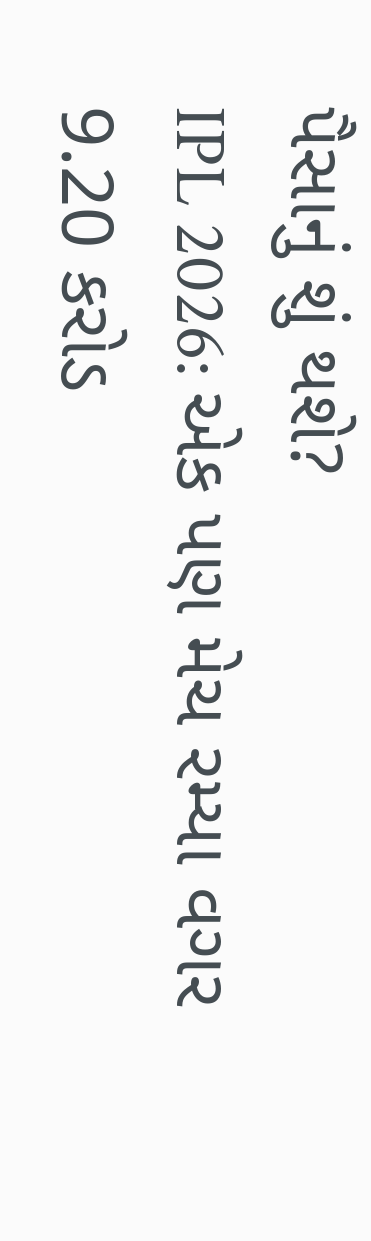પૈસાનું શું થશે?
IPL 2026: એક પણ મેચ રમ્યા વગર 9.20 કરોડ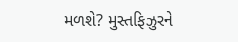મળશે? મુસ્તફિઝુરને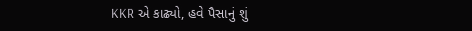KKR એ કાઢ્યો, હવે પૈસાનું શું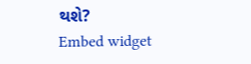થશે?
Embed widget